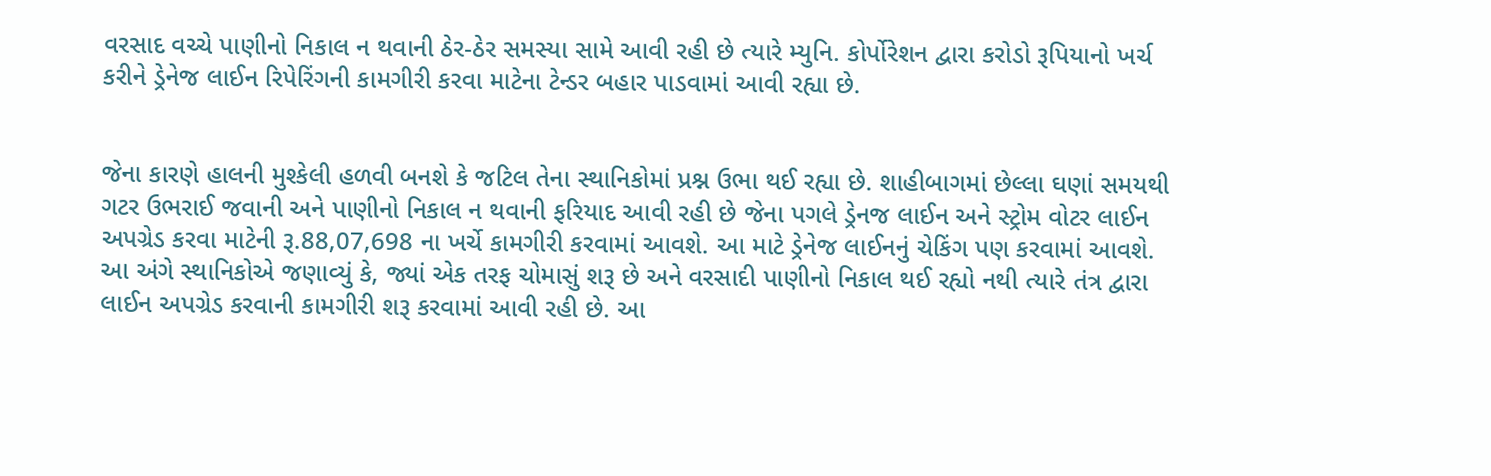વરસાદ વચ્ચે પાણીનો નિકાલ ન થવાની ઠેર-ઠેર સમસ્યા સામે આવી રહી છે ત્યારે મ્યુનિ. કોર્પોરેશન દ્વારા કરોડો રૂપિયાનો ખર્ચ કરીને ડ્રેનેજ લાઈન રિપેરિંગની કામગીરી કરવા માટેના ટેન્ડર બહાર પાડવામાં આવી રહ્યા છે.


જેના કારણે હાલની મુશ્કેલી હળવી બનશે કે જટિલ તેના સ્થાનિકોમાં પ્રશ્ન ઉભા થઈ રહ્યા છે. શાહીબાગમાં છેલ્લા ઘણાં સમયથી ગટર ઉભરાઈ જવાની અને પાણીનો નિકાલ ન થવાની ફરિયાદ આવી રહી છે જેના પગલે ડ્રેનજ લાઈન અને સ્ટ્રોમ વોટર લાઈન અપગ્રેડ કરવા માટેની રૂ.88,07,698 ના ખર્ચે કામગીરી કરવામાં આવશે. આ માટે ડ્રેનેજ લાઈનનું ચેકિંગ પણ કરવામાં આવશે. આ અંગે સ્થાનિકોએ જણાવ્યું કે, જ્યાં એક તરફ ચોમાસું શરૂ છે અને વરસાદી પાણીનો નિકાલ થઈ રહ્યો નથી ત્યારે તંત્ર દ્વારા લાઈન અપગ્રેડ કરવાની કામગીરી શરૂ કરવામાં આવી રહી છે. આ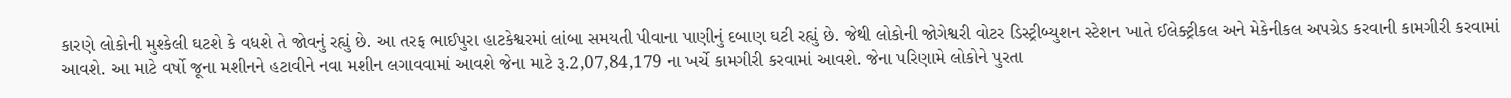કારણે લોકોની મુશ્કેલી ઘટશે કે વધશે તે જોવનું રહ્યું છે. આ તરફ ભાઈપુરા હાટકેશ્વરમાં લાંબા સમયતી પીવાના પાણીનું દબાણ ઘટી રહ્યું છે. જેથી લોકોની જોગેશ્વરી વોટર ડિસ્ટ્રીબ્યુશન સ્ટેશન ખાતે ઈલેક્ટ્રીકલ અને મેકેનીકલ અપગ્રેડ કરવાની કામગીરી કરવામાં આવશે. આ માટે વર્ષો જૂના મશીનને હટાવીને નવા મશીન લગાવવામાં આવશે જેના માટે રૂ.2,07,84,179 ના ખર્ચે કામગીરી કરવામાં આવશે. જેના પરિણામે લોકોને પુરતા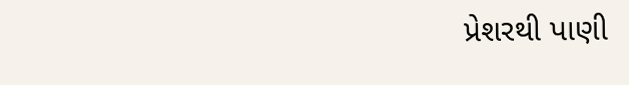પ્રેશરથી પાણી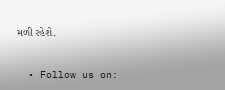મળી રહેશે.


  • Follow us on: